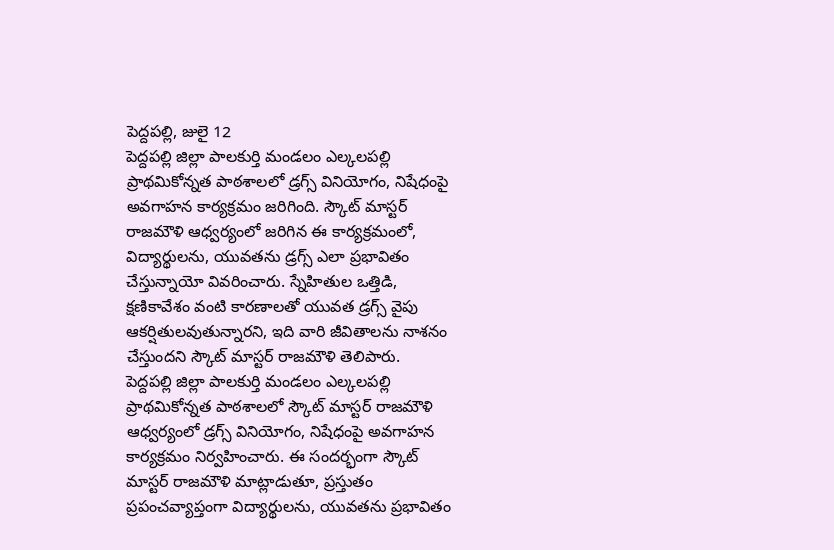పెద్దపల్లి, జులై 12
పెద్దపల్లి జిల్లా పాలకుర్తి మండలం ఎల్కలపల్లి ప్రాథమికోన్నత పాఠశాలలో డ్రగ్స్ వినియోగం, నిషేధంపై అవగాహన కార్యక్రమం జరిగింది. స్కౌట్ మాస్టర్ రాజమౌళి ఆధ్వర్యంలో జరిగిన ఈ కార్యక్రమంలో, విద్యార్థులను, యువతను డ్రగ్స్ ఎలా ప్రభావితం చేస్తున్నాయో వివరించారు. స్నేహితుల ఒత్తిడి, క్షణికావేశం వంటి కారణాలతో యువత డ్రగ్స్ వైపు ఆకర్షితులవుతున్నారని, ఇది వారి జీవితాలను నాశనం చేస్తుందని స్కౌట్ మాస్టర్ రాజమౌళి తెలిపారు.
పెద్దపల్లి జిల్లా పాలకుర్తి మండలం ఎల్కలపల్లి ప్రాథమికోన్నత పాఠశాలలో స్కౌట్ మాస్టర్ రాజమౌళి ఆధ్వర్యంలో డ్రగ్స్ వినియోగం, నిషేధంపై అవగాహన కార్యక్రమం నిర్వహించారు. ఈ సందర్భంగా స్కౌట్ మాస్టర్ రాజమౌళి మాట్లాడుతూ, ప్రస్తుతం ప్రపంచవ్యాప్తంగా విద్యార్థులను, యువతను ప్రభావితం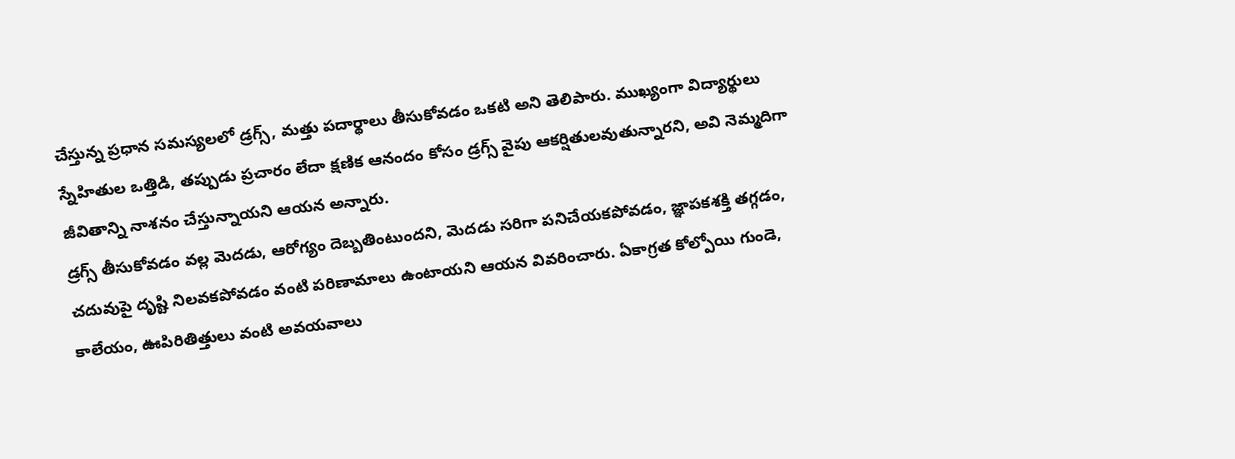చేస్తున్న ప్రధాన సమస్యలలో డ్రగ్స్, మత్తు పదార్థాలు తీసుకోవడం ఒకటి అని తెలిపారు. ముఖ్యంగా విద్యార్థులు స్నేహితుల ఒత్తిడి, తప్పుడు ప్రచారం లేదా క్షణిక ఆనందం కోసం డ్రగ్స్ వైపు ఆకర్షితులవుతున్నారని, అవి నెమ్మదిగా జీవితాన్ని నాశనం చేస్తున్నాయని ఆయన అన్నారు.
డ్రగ్స్ తీసుకోవడం వల్ల మెదడు, ఆరోగ్యం దెబ్బతింటుందని, మెదడు సరిగా పనిచేయకపోవడం, జ్ఞాపకశక్తి తగ్గడం, చదువుపై దృష్టి నిలవకపోవడం వంటి పరిణామాలు ఉంటాయని ఆయన వివరించారు. ఏకాగ్రత కోల్పోయి గుండె, కాలేయం, ఊపిరితిత్తులు వంటి అవయవాలు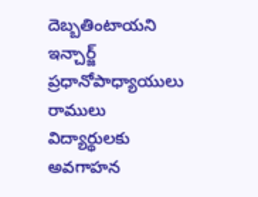దెబ్బతింటాయని ఇన్చార్జ్ ప్రధానోపాధ్యాయులు రాములు విద్యార్థులకు అవగాహన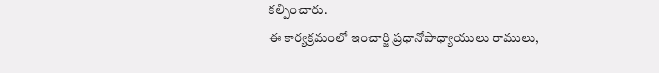కల్పించారు.
ఈ కార్యక్రమంలో ఇంచార్జి ప్రధానోపాధ్యాయులు రాములు,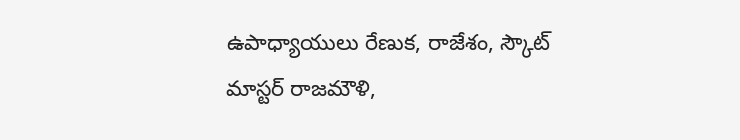ఉపాధ్యాయులు రేణుక, రాజేశం, స్కౌట్ మాస్టర్ రాజమౌళి,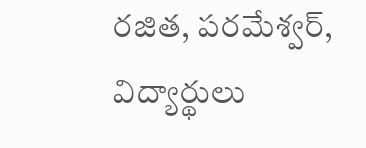రజిత, పరమేశ్వర్, విద్యార్థులు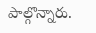పాల్గొన్నారు.